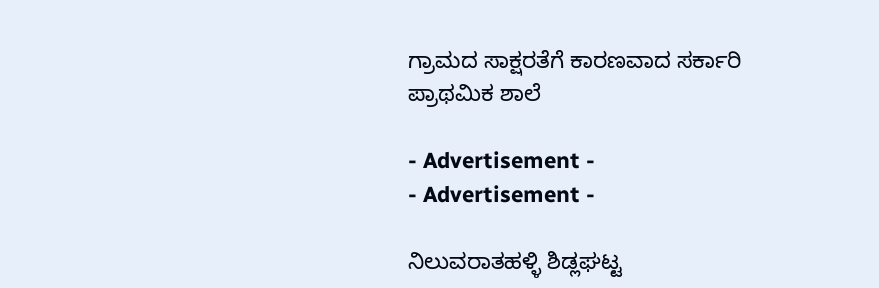ಗ್ರಾಮದ ಸಾಕ್ಷರತೆಗೆ ಕಾರಣವಾದ ಸರ್ಕಾರಿ ಪ್ರಾಥಮಿಕ ಶಾಲೆ

- Advertisement -
- Advertisement -

ನಿಲುವರಾತಹಳ್ಳಿ ಶಿಡ್ಲಘಟ್ಟ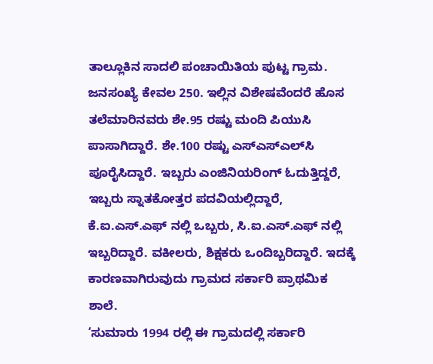ತಾಲ್ಲೂಕಿನ ಸಾದಲಿ ಪಂಚಾಯಿತಿಯ ಪುಟ್ಟ ಗ್ರಾಮ. ಜನಸಂಖ್ಯೆ ಕೇವಲ 250. ಇಲ್ಲಿನ ವಿಶೇಷವೆಂದರೆ ಹೊಸ ತಲೆಮಾರಿನವರು ಶೇ.95 ರಷ್ಟು ಮಂದಿ ಪಿಯುಸಿ ಪಾಸಾಗಿದ್ದಾರೆ. ಶೇ.100 ರಷ್ಟು ಎಸ್‌ಎಸ್‌ಎಲ್‌ಸಿ ಪೂರೈಸಿದ್ದಾರೆ. ಇಬ್ಬರು ಎಂಜಿನಿಯರಿಂಗ್‌ ಓದುತ್ತಿದ್ದರೆ, ಇಬ್ಬರು ಸ್ನಾತಕೋತ್ತರ ಪದವಿಯಲ್ಲಿದ್ದಾರೆ, ಕೆ.ಐ.ಎಸ್‌.ಎಫ್‌ ನಲ್ಲಿ ಒಬ್ಬರು, ಸಿ.ಐ.ಎಸ್‌.ಎಫ್‌ ನಲ್ಲಿ ಇಬ್ಬರಿದ್ದಾರೆ. ವಕೀಲರು, ಶಿಕ್ಷಕರು ಒಂದಿಬ್ಬರಿದ್ದಾರೆ. ಇದಕ್ಕೆ ಕಾರಣವಾಗಿರುವುದು ಗ್ರಾಮದ ಸರ್ಕಾರಿ ಪ್ರಾಥಮಿಕ ಶಾಲೆ.
‘ಸುಮಾರು 1994 ರಲ್ಲಿ ಈ ಗ್ರಾಮದಲ್ಲಿ ಸರ್ಕಾರಿ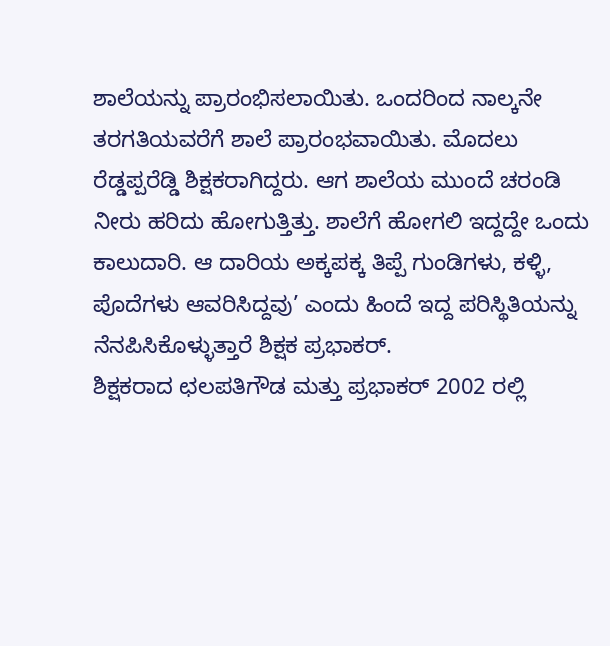ಶಾಲೆಯನ್ನು ಪ್ರಾರಂಭಿಸಲಾಯಿತು. ಒಂದರಿಂದ ನಾಲ್ಕನೇ ತರಗತಿಯವರೆಗೆ ಶಾಲೆ ಪ್ರಾರಂಭವಾಯಿತು. ಮೊದಲು ರೆಡ್ಡಪ್ಪರೆಡ್ಡಿ ಶಿಕ್ಷಕರಾಗಿದ್ದರು. ಆಗ ಶಾಲೆಯ ಮುಂದೆ ಚರಂಡಿ ನೀರು ಹರಿದು ಹೋಗುತ್ತಿತ್ತು. ಶಾಲೆಗೆ ಹೋಗಲಿ ಇದ್ದದ್ದೇ ಒಂದು ಕಾಲುದಾರಿ. ಆ ದಾರಿಯ ಅಕ್ಕಪಕ್ಕ ತಿಪ್ಪೆ ಗುಂಡಿಗಳು, ಕಳ್ಳಿ, ಪೊದೆಗಳು ಆವರಿಸಿದ್ದವು’ ಎಂದು ಹಿಂದೆ ಇದ್ದ ಪರಿಸ್ಥಿತಿಯನ್ನು ನೆನಪಿಸಿಕೊಳ್ಳುತ್ತಾರೆ ಶಿಕ್ಷಕ ಪ್ರಭಾಕರ್‌.
ಶಿಕ್ಷಕರಾದ ಛಲಪತಿಗೌಡ ಮತ್ತು ಪ್ರಭಾಕರ್‌ 2002 ರಲ್ಲಿ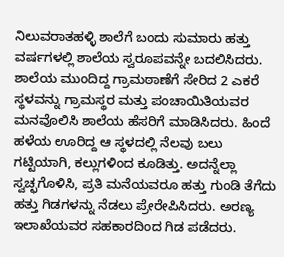ನಿಲುವರಾತಹಳ್ಳಿ ಶಾಲೆಗೆ ಬಂದು ಸುಮಾರು ಹತ್ತು ವರ್ಷಗಳಲ್ಲಿ ಶಾಲೆಯ ಸ್ವರೂಪವನ್ನೇ ಬದಲಿಸಿದರು. ಶಾಲೆಯ ಮುಂದಿದ್ದ ಗ್ರಾಮಠಾಣೆಗೆ ಸೇರಿದ 2 ಎಕರೆ ಸ್ಥಳವನ್ನು ಗ್ರಾಮಸ್ಥರ ಮತ್ತು ಪಂಚಾಯಿತಿಯವರ ಮನವೊಲಿಸಿ ಶಾಲೆಯ ಹೆಸರಿಗೆ ಮಾಡಿಸಿದರು. ಹಿಂದೆ ಹಳೆಯ ಊರಿದ್ದ ಆ ಸ್ಥಳದಲ್ಲಿ ನೆಲವು ಬಲು ಗಟ್ಟಿಯಾಗಿ, ಕಲ್ಲುಗಳಿಂದ ಕೂಡಿತ್ತು. ಅದನ್ನೆಲ್ಲಾ ಸ್ವಚ್ಛಗೊಳಿಸಿ, ಪ್ರತಿ ಮನೆಯವರೂ ಹತ್ತು ಗುಂಡಿ ತೆಗೆದು ಹತ್ತು ಗಿಡಗಳನ್ನು ನೆಡಲು ಪ್ರೇರೇಪಿಸಿದರು. ಅರಣ್ಯ ಇಲಾಖೆಯವರ ಸಹಕಾರದಿಂದ ಗಿಡ ಪಡೆದರು.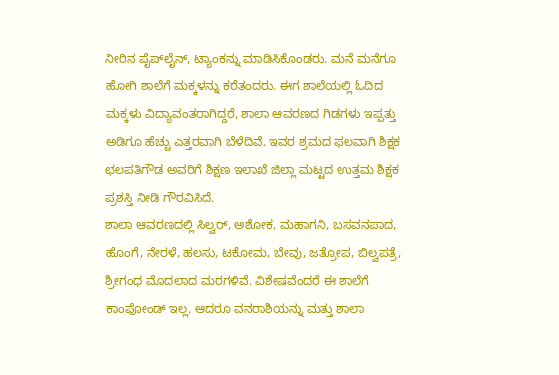ನೀರಿನ ಪೈಪ್‌ಲೈನ್‌, ಟ್ಯಾಂಕನ್ನು ಮಾಡಿಸಿಕೊಂಡರು. ಮನೆ ಮನೆಗೂ ಹೋಗಿ ಶಾಲೆಗೆ ಮಕ್ಕಳನ್ನು ಕರೆತಂದರು. ಈಗ ಶಾಲೆಯಲ್ಲಿ ಓದಿದ ಮಕ್ಕಳು ವಿದ್ಯಾವಂತರಾಗಿದ್ದರೆ, ಶಾಲಾ ಆವರಣದ ಗಿಡಗಳು ಇಪ್ಪತ್ತು ಅಡಿಗೂ ಹೆಚ್ಚು ಎತ್ತರವಾಗಿ ಬೆಳೆದಿವೆ. ಇವರ ಶ್ರಮದ ಫಲವಾಗಿ ಶಿಕ್ಷಕ ಛಲಪತಿಗೌಡ ಅವರಿಗೆ ಶಿಕ್ಷಣ ಇಲಾಖೆ ಜಿಲ್ಲಾ ಮಟ್ಟದ ಉತ್ತಮ ಶಿಕ್ಷಕ ಪ್ರಶಸ್ತಿ ನೀಡಿ ಗೌರವಿಸಿದೆ.
ಶಾಲಾ ಆವರಣದಲ್ಲಿ ಸಿಲ್ವರ್‌, ಅಶೋಕ, ಮಹಾಗನಿ, ಬಸವನಪಾದ, ಹೊಂಗೆ, ನೇರಳೆ, ಹಲಸು, ಟಕೋಮ, ಬೇವು, ಜತ್ರೋಪ, ಬಿಲ್ವಪತ್ರೆ, ಶ್ರೀಗಂಧ ಮೊದಲಾದ ಮರಗಳಿವೆ. ವಿಶೇಷವೆಂದರೆ ಈ ಶಾಲೆಗೆ ಕಾಂಪೋಂಡ್‌ ಇಲ್ಲ. ಆದರೂ ವನರಾಶಿಯನ್ನು ಮತ್ತು ಶಾಲಾ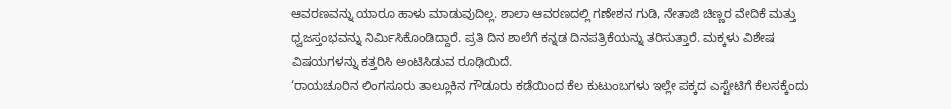ಆವರಣವನ್ನು ಯಾರೂ ಹಾಳು ಮಾಡುವುದಿಲ್ಲ. ಶಾಲಾ ಆವರಣದಲ್ಲಿ ಗಣೇಶನ ಗುಡಿ, ನೇತಾಜಿ ಚಿಣ್ಣರ ವೇದಿಕೆ ಮತ್ತು ಧ್ವಜಸ್ತಂಭವನ್ನು ನಿರ್ಮಿಸಿಕೊಂಡಿದ್ದಾರೆ. ಪ್ರತಿ ದಿನ ಶಾಲೆಗೆ ಕನ್ನಡ ದಿನಪತ್ರಿಕೆಯನ್ನು ತರಿಸುತ್ತಾರೆ. ಮಕ್ಕಳು ವಿಶೇಷ ವಿಷಯಗಳನ್ನು ಕತ್ತರಿಸಿ ಅಂಟಿಸಿಡುವ ರೂಢಿಯಿದೆ.
‘ರಾಯಚೂರಿನ ಲಿಂಗಸೂರು ತಾಲ್ಲೂಕಿನ ಗೌಡೂರು ಕಡೆಯಿಂದ ಕೆಲ ಕುಟುಂಬಗಳು ಇಲ್ಲೇ ಪಕ್ಕದ ಎಸ್ಟೇಟಿಗೆ ಕೆಲಸಕ್ಕೆಂದು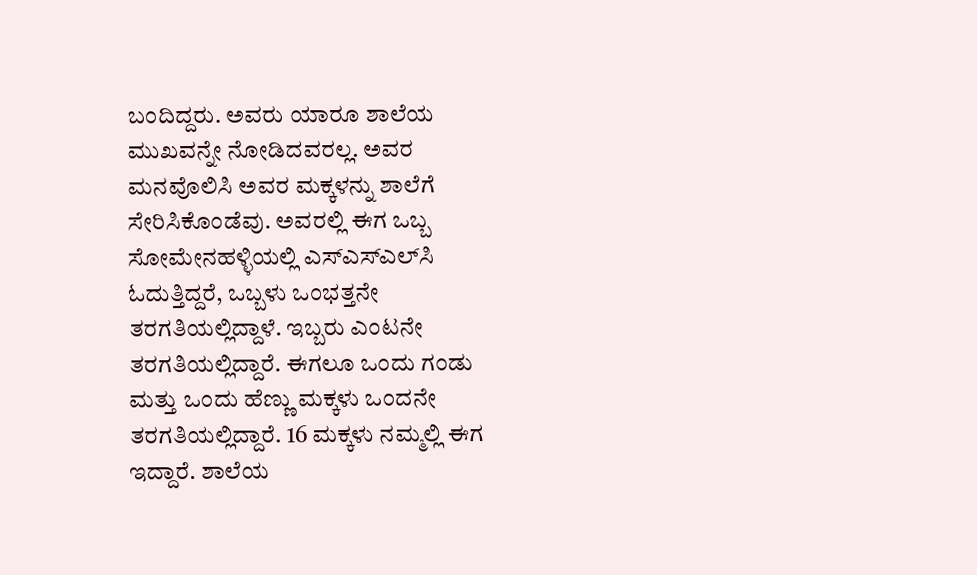ಬಂದಿದ್ದರು. ಅವರು ಯಾರೂ ಶಾಲೆಯ ಮುಖವನ್ನೇ ನೋಡಿದವರಲ್ಲ. ಅವರ ಮನವೊಲಿಸಿ ಅವರ ಮಕ್ಕಳನ್ನು ಶಾಲೆಗೆ ಸೇರಿಸಿಕೊಂಡೆವು. ಅವರಲ್ಲಿ ಈಗ ಒಬ್ಬ ಸೋಮೇನಹಳ್ಳಿಯಲ್ಲಿ ಎಸ್‌ಎಸ್‌ಎಲ್‌ಸಿ ಓದುತ್ತಿದ್ದರೆ, ಒಬ್ಬಳು ಒಂಭತ್ತನೇ ತರಗತಿಯಲ್ಲಿದ್ದಾಳೆ. ಇಬ್ಬರು ಎಂಟನೇ ತರಗತಿಯಲ್ಲಿದ್ದಾರೆ. ಈಗಲೂ ಒಂದು ಗಂಡು ಮತ್ತು ಒಂದು ಹೆಣ್ಣು ಮಕ್ಕಳು ಒಂದನೇ ತರಗತಿಯಲ್ಲಿದ್ದಾರೆ. 16 ಮಕ್ಕಳು ನಮ್ಮಲ್ಲಿ ಈಗ ಇದ್ದಾರೆ. ಶಾಲೆಯ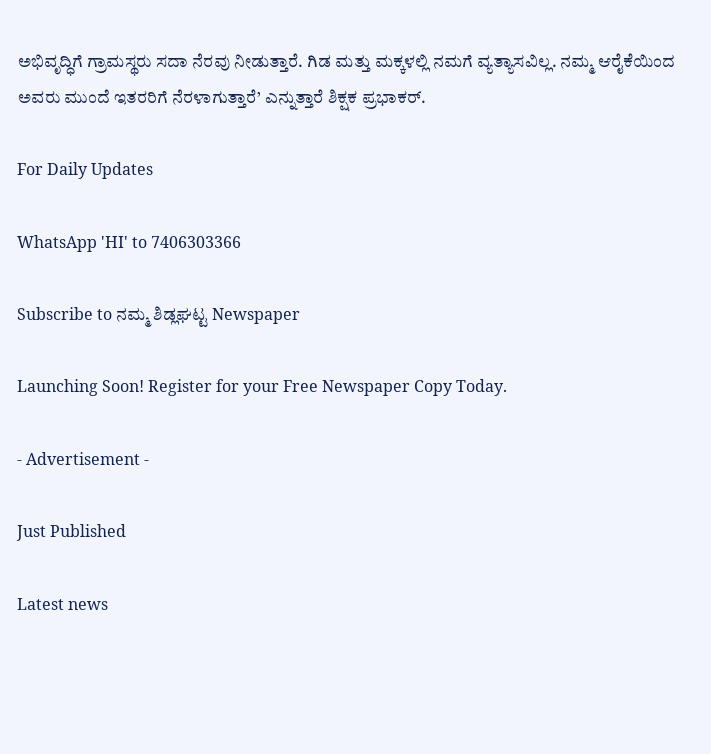ಅಭಿವೃದ್ಧಿಗೆ ಗ್ರಾಮಸ್ಥರು ಸದಾ ನೆರವು ನೀಡುತ್ತಾರೆ. ಗಿಡ ಮತ್ತು ಮಕ್ಕಳಲ್ಲಿ ನಮಗೆ ವ್ಯತ್ಯಾಸವಿಲ್ಲ. ನಮ್ಮ ಆರೈಕೆಯಿಂದ ಅವರು ಮುಂದೆ ಇತರರಿಗೆ ನೆರಳಾಗುತ್ತಾರೆ’ ಎನ್ನುತ್ತಾರೆ ಶಿಕ್ಷಕ ಪ್ರಭಾಕರ್‌.

For Daily Updates

WhatsApp 'HI' to 7406303366

Subscribe to ನಮ್ಮ ಶಿಡ್ಲಘಟ್ಟ Newspaper

Launching Soon! Register for your Free Newspaper Copy Today.

- Advertisement -

Just Published

Latest news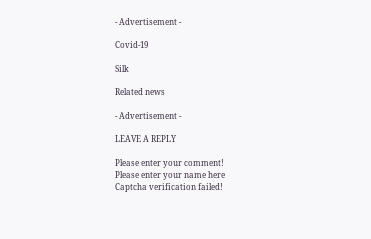- Advertisement -

Covid-19

Silk

Related news

- Advertisement -

LEAVE A REPLY

Please enter your comment!
Please enter your name here
Captcha verification failed!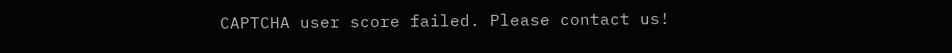CAPTCHA user score failed. Please contact us!